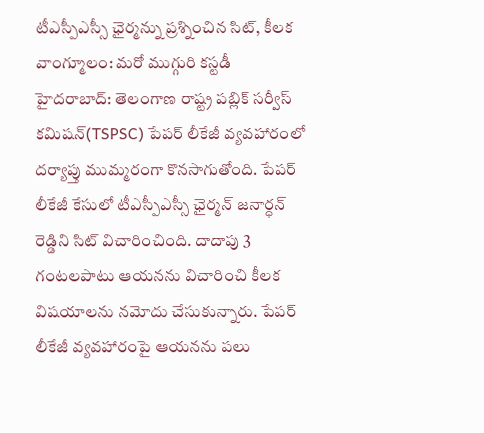టీఎస్పీఎస్సీ ఛైర్మన్ను ప్రశ్నించిన సిట్, కీలక వాంగ్మూలం: మరో ముగ్గురి కస్టడీ
హైదరాబాద్: తెలంగాణ రాష్ట్ర పబ్లిక్ సర్వీస్ కమిషన్(TSPSC) పేపర్ లీకేజీ వ్యవహారంలో దర్యాప్తు ముమ్మరంగా కొనసాగుతోంది. పేపర్ లీకేజీ కేసులో టీఎస్పీఎస్సీ ఛైర్మన్ జనార్ధన్ రెడ్డిని సిట్ విచారించింది. దాదాపు 3 గంటలపాటు ఆయనను విచారించి కీలక విషయాలను నమోదు చేసుకున్నారు. పేపర్ లీకేజీ వ్యవహారంపై ఆయనను పలు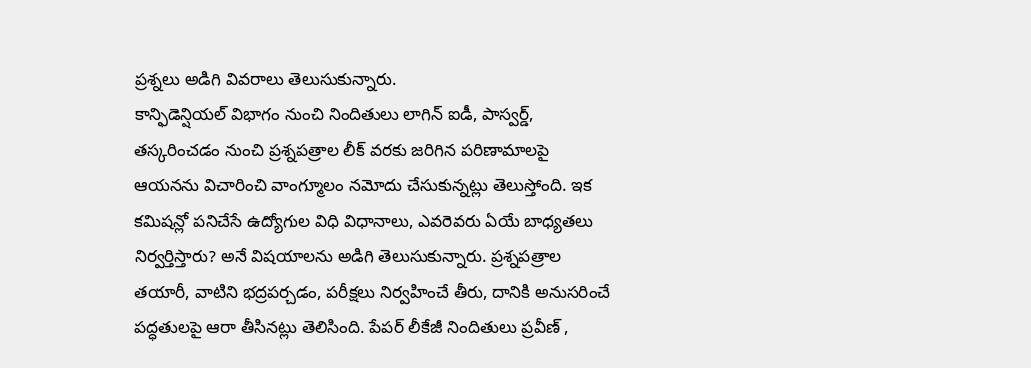ప్రశ్నలు అడిగి వివరాలు తెలుసుకున్నారు.
కాన్ఫిడెన్షియల్ విభాగం నుంచి నిందితులు లాగిన్ ఐడీ, పాస్వర్డ్, తస్కరించడం నుంచి ప్రశ్నపత్రాల లీక్ వరకు జరిగిన పరిణామాలపై ఆయనను విచారించి వాంగ్మూలం నమోదు చేసుకున్నట్లు తెలుస్తోంది. ఇక కమిషన్లో పనిచేసే ఉద్యోగుల విధి విధానాలు, ఎవరెవరు ఏయే బాధ్యతలు నిర్వర్తిస్తారు? అనే విషయాలను అడిగి తెలుసుకున్నారు. ప్రశ్నపత్రాల తయారీ, వాటిని భద్రపర్చడం, పరీక్షలు నిర్వహించే తీరు, దానికి అనుసరించే పద్ధతులపై ఆరా తీసినట్లు తెలిసింది. పేపర్ లీకేజీ నిందితులు ప్రవీణ్ ,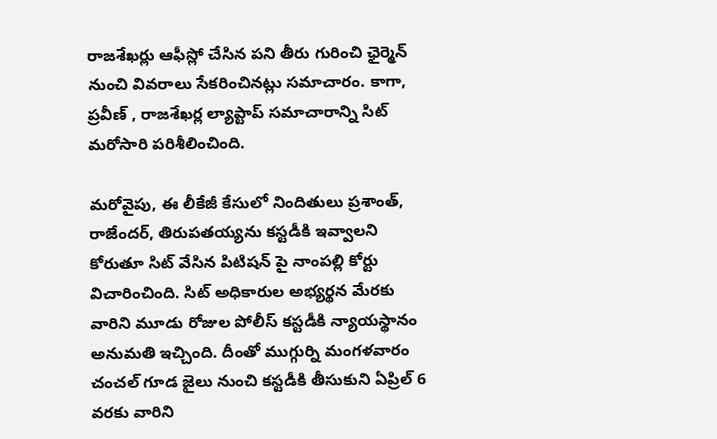రాజశేఖర్లు ఆఫీస్లో చేసిన పని తీరు గురించి ఛైర్మెన్ నుంచి వివరాలు సేకరించినట్లు సమాచారం. కాగా, ప్రవీణ్ , రాజశేఖర్ల ల్యాప్టాప్ సమాచారాన్ని సిట్ మరోసారి పరిశీలించింది.

మరోవైపు, ఈ లీకేజీ కేసులో నిందితులు ప్రశాంత్, రాజేందర్, తిరుపతయ్యను కస్టడీకి ఇవ్వాలని కోరుతూ సిట్ వేసిన పిటిషన్ పై నాంపల్లి కోర్టు విచారించింది. సిట్ అధికారుల అభ్యర్థన మేరకు వారిని మూడు రోజుల పోలీస్ కస్టడీకి న్యాయస్థానం అనుమతి ఇచ్చింది. దీంతో ముగ్గుర్ని మంగళవారం చంచల్ గూడ జైలు నుంచి కస్టడీకి తీసుకుని ఏప్రిల్ 6 వరకు వారిని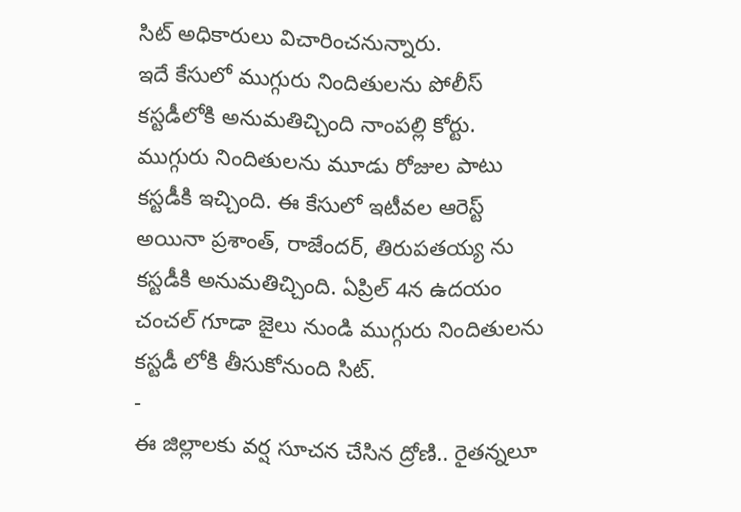సిట్ అధికారులు విచారించనున్నారు.
ఇదే కేసులో ముగ్గురు నిందితులను పోలీస్ కస్టడీలోకి అనుమతిచ్చింది నాంపల్లి కోర్టు. ముగ్గురు నిందితులను మూడు రోజుల పాటు కస్టడీకి ఇచ్చింది. ఈ కేసులో ఇటీవల ఆరెస్ట్ అయినా ప్రశాంత్, రాజేందర్, తిరుపతయ్య ను కస్టడీకి అనుమతిచ్చింది. ఏప్రిల్ 4న ఉదయం చంచల్ గూడా జైలు నుండి ముగ్గురు నిందితులను కస్టడీ లోకి తీసుకోనుంది సిట్.
-
ఈ జిల్లాలకు వర్ష సూచన చేసిన ద్రోణి.. రైతన్నలూ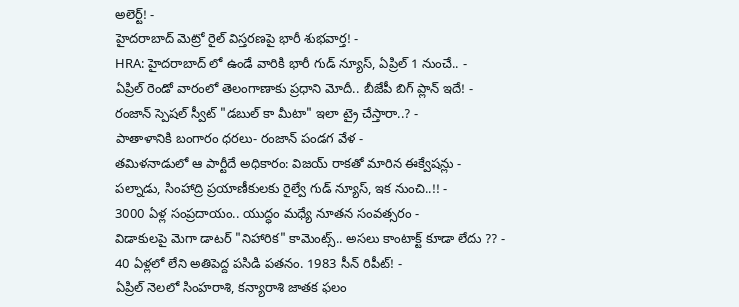అలెర్ట్! -
హైదరాబాద్ మెట్రో రైల్ విస్తరణపై భారీ శుభవార్త! -
HRA: హైదరాబాద్ లో ఉండే వారికి భారీ గుడ్ న్యూస్, ఏప్రిల్ 1 నుంచే.. -
ఏప్రిల్ రెండో వారంలో తెలంగాణాకు ప్రధాని మోదీ.. బీజేపీ బిగ్ ప్లాన్ ఇదే! -
రంజాన్ స్పెషల్ స్వీట్ "డబుల్ కా మీటా" ఇలా ట్రై చేస్తారా..? -
పాతాళానికి బంగారం ధరలు- రంజాన్ పండగ వేళ -
తమిళనాడులో ఆ పార్టీదే అధికారం: విజయ్ రాకతో మారిన ఈక్వేషన్లు -
పల్నాడు, సింహాద్రి ప్రయాణీకులకు రైల్వే గుడ్ న్యూస్, ఇక నుంచి..!! -
3000 ఏళ్ల సంప్రదాయం.. యుద్ధం మధ్యే నూతన సంవత్సరం -
విడాకులపై మెగా డాటర్ "నిహారిక" కామెంట్స్.. అసలు కాంటాక్ట్ కూడా లేదు ?? -
40 ఏళ్లలో లేని అతిపెద్ద పసిడి పతనం. 1983 సీన్ రిపీట్! -
ఏప్రిల్ నెలలో సింహరాశి, కన్యారాశి జాతక ఫలం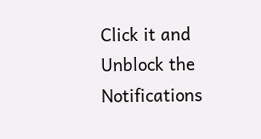Click it and Unblock the Notifications